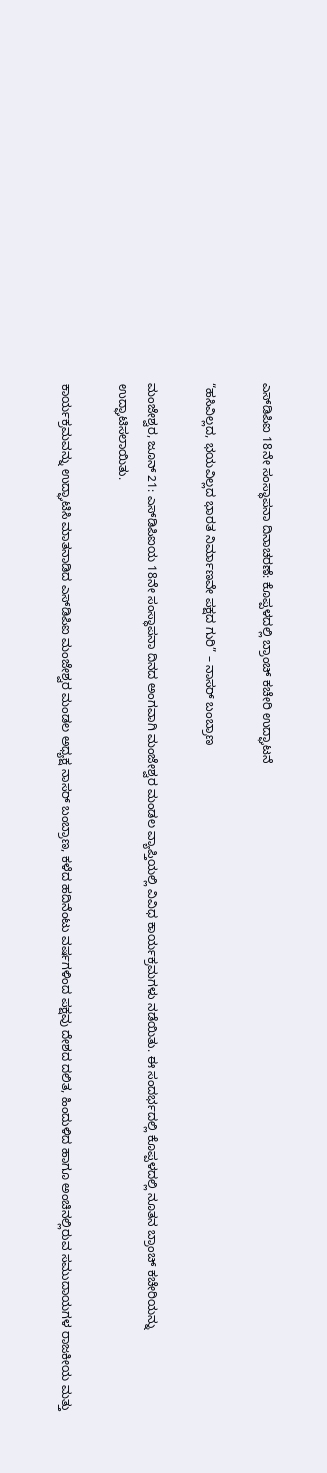ಎಸ್‌ಡಿಪಿಐ 18ನೇ ಸಂಸ್ಥಾಪನಾ ದಿನಾಚರಣೆ: ಕೊಪ್ಪಳದಲ್ಲಿ ಬ್ರಾಂಚ್ ಕಚೇರಿ ಉದ್ಘಾಟನೆ

“ಹಸಿವಿಲ್ಲದ, ಭಯವಿಲ್ಲದ ಭಾರತ ನಿರ್ಮಾಣವೇ ಪಕ್ಷದ ಗುರಿ” – ನಾಸರ್ ಬಂಬ್ರಾಣ

ಮಂಜೇಶ್ವರ, ಜೂನ್ 21: ಎಸ್‌ಡಿಪಿಐಯ 18ನೇ ಸಂಸ್ಥಾಪನಾ ದಿನದ ಅಂಗವಾಗಿ ಮಂಜೇಶ್ವರ ಮಂಡಲ ವ್ಯಾಪ್ತಿಯಲ್ಲಿ ವಿವಿಧ ಕಾರ್ಯಕ್ರಮಗಳು ನಡೆಯಿತು. ಈ ಸಂದರ್ಭದಲ್ಲಿ ಕೊಪ್ಪಳದಲ್ಲಿ ನೂತನ ಬ್ರಾಂಚ್ ಕಚೇರಿಯನ್ನು ಉದ್ಘಾಟಿಸಲಾಯಿತು.

ಕಾರ್ಯಕ್ರಮವನ್ನು ಉದ್ಘಾಟಿಸಿ ಮಾತನಾಡಿದ ಎಸ್‌ಡಿಪಿಐ ಮಂಜೇಶ್ವರ ಮಂಡಲ ಅಧ್ಯಕ್ಷ ನಾಸರ್ ಬಂಬ್ರಾಣ, ಕಳೆದ ಹದಿನೆಂಟು ವರ್ಷಗಳಿಂದ ಪಕ್ಷವು ದೇಶದ ದಲಿತ, ಹಿಂದುಳಿದ ಹಾಗೂ ಅಂಚಿನಲ್ಲಿರುವ ಸಮುದಾಯಗಳ ರಾಜಕೀಯ ಮತ್ತು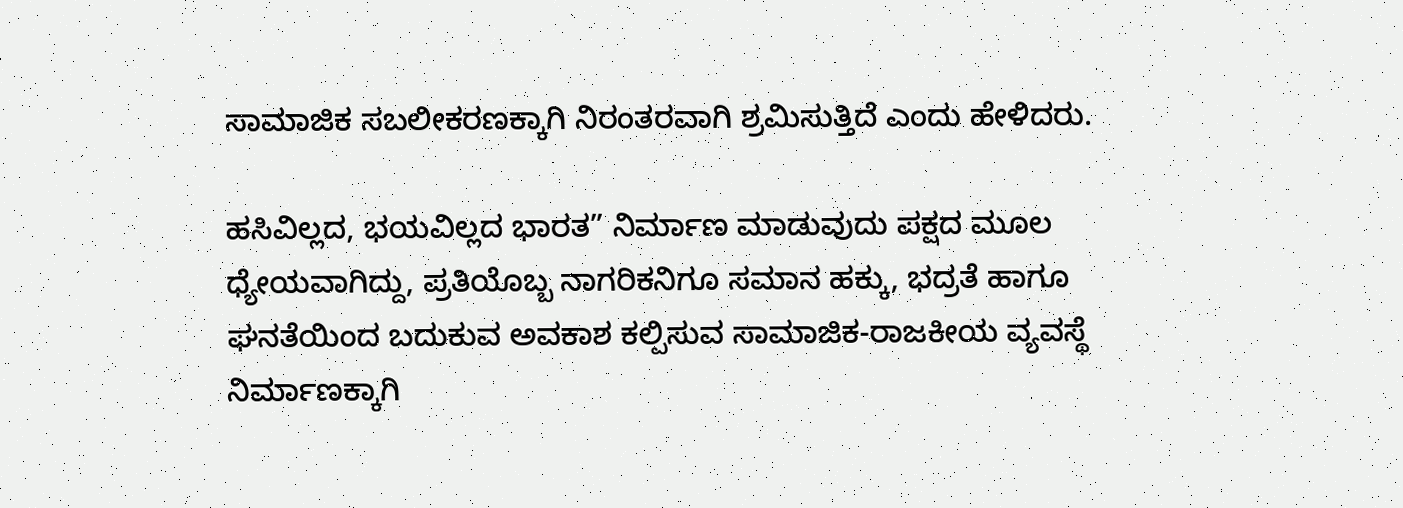ಸಾಮಾಜಿಕ ಸಬಲೀಕರಣಕ್ಕಾಗಿ ನಿರಂತರವಾಗಿ ಶ್ರಮಿಸುತ್ತಿದೆ ಎಂದು ಹೇಳಿದರು.

ಹಸಿವಿಲ್ಲದ, ಭಯವಿಲ್ಲದ ಭಾರತ” ನಿರ್ಮಾಣ ಮಾಡುವುದು ಪಕ್ಷದ ಮೂಲ ಧ್ಯೇಯವಾಗಿದ್ದು, ಪ್ರತಿಯೊಬ್ಬ ನಾಗರಿಕನಿಗೂ ಸಮಾನ ಹಕ್ಕು, ಭದ್ರತೆ ಹಾಗೂ ಘನತೆಯಿಂದ ಬದುಕುವ ಅವಕಾಶ ಕಲ್ಪಿಸುವ ಸಾಮಾಜಿಕ-ರಾಜಕೀಯ ವ್ಯವಸ್ಥೆ ನಿರ್ಮಾಣಕ್ಕಾಗಿ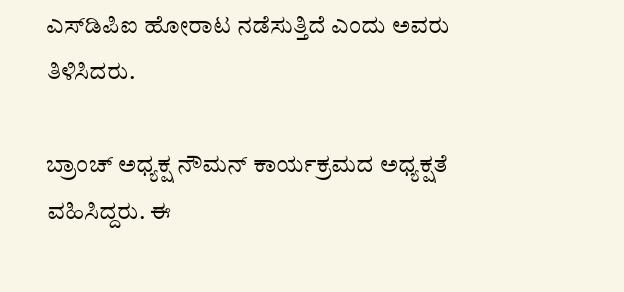ಎಸ್‌ಡಿಪಿಐ ಹೋರಾಟ ನಡೆಸುತ್ತಿದೆ ಎಂದು ಅವರು ತಿಳಿಸಿದರು.

ಬ್ರಾಂಚ್ ಅಧ್ಯಕ್ಷ ನೌಮನ್ ಕಾರ್ಯಕ್ರಮದ ಅಧ್ಯಕ್ಷತೆ ವಹಿಸಿದ್ದರು. ಈ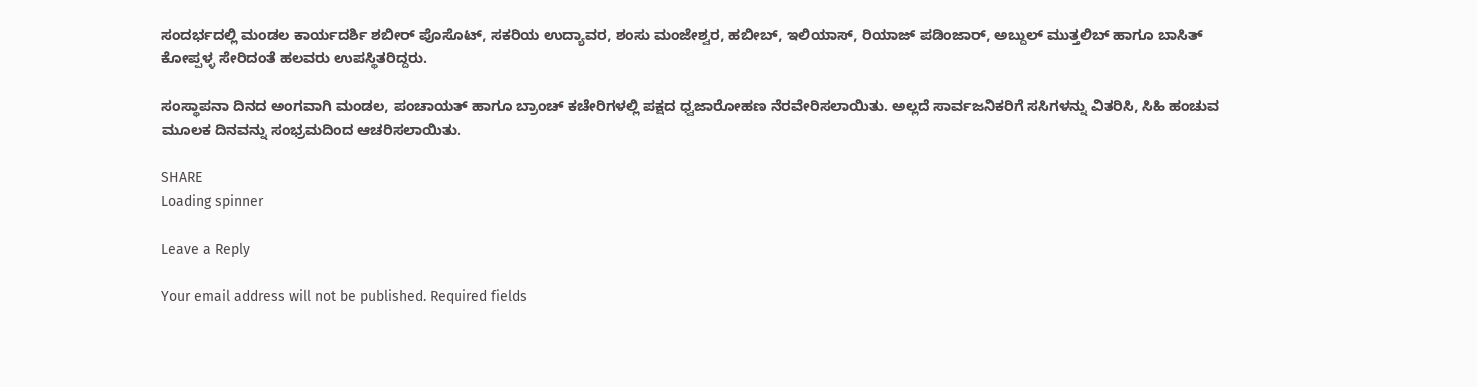ಸಂದರ್ಭದಲ್ಲಿ ಮಂಡಲ ಕಾರ್ಯದರ್ಶಿ ಶಬೀರ್ ಪೊಸೊಟ್, ಸಕರಿಯ ಉದ್ಯಾವರ, ಶಂಸು ಮಂಜೇಶ್ವರ, ಹಬೀಬ್, ಇಲಿಯಾಸ್, ರಿಯಾಜ್ ಪಡಿಂಜಾರ್, ಅಬ್ದುಲ್ ಮುತ್ತಲಿಬ್ ಹಾಗೂ ಬಾಸಿತ್ ಕೋಪ್ಪಳ್ಳ ಸೇರಿದಂತೆ ಹಲವರು ಉಪಸ್ಥಿತರಿದ್ದರು.

ಸಂಸ್ಥಾಪನಾ ದಿನದ ಅಂಗವಾಗಿ ಮಂಡಲ, ಪಂಚಾಯತ್ ಹಾಗೂ ಬ್ರಾಂಚ್ ಕಚೇರಿಗಳಲ್ಲಿ ಪಕ್ಷದ ಧ್ವಜಾರೋಹಣ ನೆರವೇರಿಸಲಾಯಿತು. ಅಲ್ಲದೆ ಸಾರ್ವಜನಿಕರಿಗೆ ಸಸಿಗಳನ್ನು ವಿತರಿಸಿ, ಸಿಹಿ ಹಂಚುವ ಮೂಲಕ ದಿನವನ್ನು ಸಂಭ್ರಮದಿಂದ ಆಚರಿಸಲಾಯಿತು.

SHARE
Loading spinner

Leave a Reply

Your email address will not be published. Required fields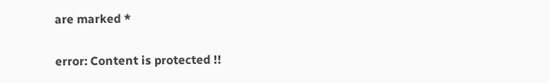are marked *

error: Content is protected !!